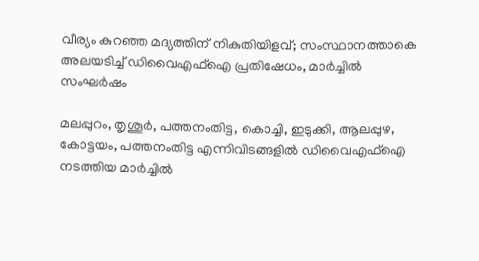വീര്യം കുറഞ്ഞ മദ്യത്തിന് നികുതിയിളവ്; സംസ്ഥാനത്താകെ അലയടിച്ച് ഡിവൈഎഫ്‌ഐ പ്രതിഷേധം, മാര്‍ച്ചില്‍ സംഘര്‍ഷം

മലപ്പുറം, തൃശൂര്‍, പത്തനംതിട്ട, കൊച്ചി, ഇടുക്കി, ആലപ്പുഴ, കോട്ടയം, പത്തനംതിട്ട എന്നിവിടങ്ങളില്‍ ഡിവൈഎഫ്‌ഐ നടത്തിയ മാര്‍ച്ചില്‍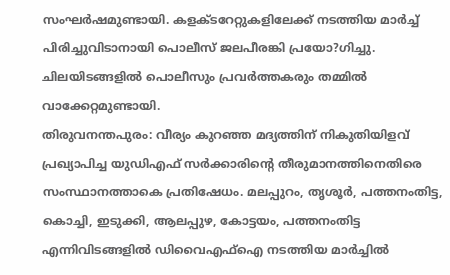സംഘര്‍ഷമുണ്ടായി. കളക്ടറേറ്റുകളിലേക്ക് നടത്തിയ മാര്‍ച്ച് പിരിച്ചുവിടാനായി പൊലീസ് ജലപീരങ്കി പ്രയോ?ഗിച്ചു. ചിലയിടങ്ങളില്‍ പൊലീസും പ്രവര്‍ത്തകരും തമ്മില്‍ വാക്കേറ്റമുണ്ടായി.
തിരുവനന്തപുരം: വീര്യം കുറഞ്ഞ മദ്യത്തിന് നികുതിയിളവ് പ്രഖ്യാപിച്ച യുഡിഎഫ് സര്‍ക്കാരിന്റെ തീരുമാനത്തിനെതിരെ സംസ്ഥാനത്താകെ പ്രതിഷേധം. മലപ്പുറം, തൃശൂര്‍, പത്തനംതിട്ട, കൊച്ചി, ഇടുക്കി, ആലപ്പുഴ, കോട്ടയം, പത്തനംതിട്ട എന്നിവിടങ്ങളില്‍ ഡിവൈഎഫ്‌ഐ നടത്തിയ മാര്‍ച്ചില്‍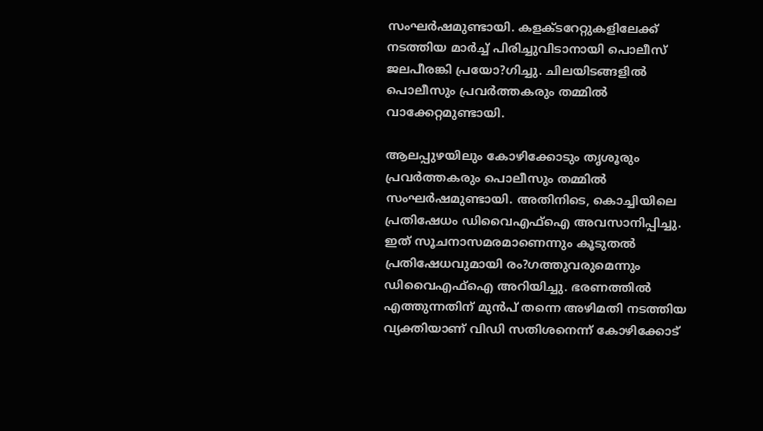സംഘര്‍ഷമുണ്ടായി. കളക്ടറേറ്റുകളിലേക്ക് നടത്തിയ മാര്‍ച്ച് പിരിച്ചുവിടാനായി പൊലീസ് ജലപീരങ്കി പ്രയോ?ഗിച്ചു. ചിലയിടങ്ങളില്‍ പൊലീസും പ്രവര്‍ത്തകരും തമ്മില്‍ വാക്കേറ്റമുണ്ടായി.

ആലപ്പുഴയിലും കോഴിക്കോടും തൃശൂരും പ്രവര്‍ത്തകരും പൊലീസും തമ്മില്‍ സംഘര്‍ഷമുണ്ടായി. അതിനിടെ, കൊച്ചിയിലെ പ്രതിഷേധം ഡിവൈഎഫ്‌ഐ അവസാനിപ്പിച്ചു. ഇത് സൂചനാസമരമാണെന്നും കൂടുതല്‍ പ്രതിഷേധവുമായി രം?ഗത്തുവരുമെന്നും ഡിവൈഎഫ്‌ഐ അറിയിച്ചു. ഭരണത്തില്‍ എത്തുന്നതിന് മുന്‍പ് തന്നെ അഴിമതി നടത്തിയ വ്യക്തിയാണ് വിഡി സതിശനെന്ന് കോഴിക്കോട്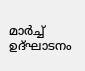മാര്‍ച്ച് ഉദ്ഘാടനം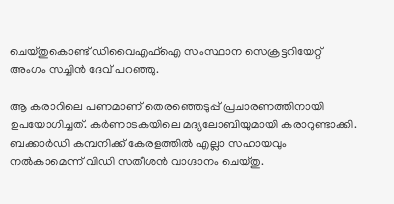ചെയ്തുകൊണ്ട് ഡിവൈഎഫ്‌ഐ സംസ്ഥാന സെക്രട്ടറിയേറ്റ് അംഗം സച്ചിന്‍ ദേവ് പറഞ്ഞു.

ആ കരാറിലെ പണമാണ് തെരഞ്ഞെടുപ്പ് പ്രചാരണത്തിനായി ഉപയോഗിച്ചത്. കര്‍ണാടകയിലെ മദ്യലോബിയുമായി കരാറുണ്ടാക്കി. ബക്കാര്‍ഡി കമ്പനിക്ക് കേരളത്തില്‍ എല്ലാ സഹായവും നല്‍കാമെന്ന് വിഡി സതീശന്‍ വാഗ്ദാനം ചെയ്തു.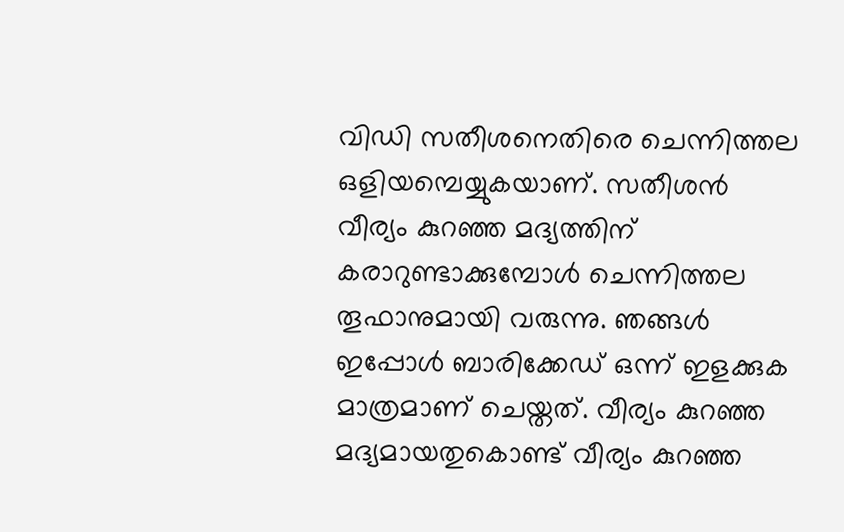വിഡി സതീശനെതിരെ ചെന്നിത്തല ഒളിയമ്പെയ്യുകയാണ്. സതീശന്‍ വീര്യം കുറഞ്ഞ മദ്യത്തിന് കരാറുണ്ടാക്കുമ്പോള്‍ ചെന്നിത്തല തൂഫാനുമായി വരുന്നു. ഞങ്ങള്‍ ഇപ്പോള്‍ ബാരിക്കേഡ് ഒന്ന് ഇളക്കുക മാത്രമാണ് ചെയ്തത്. വീര്യം കുറഞ്ഞ മദ്യമായതുകൊണ്ട് വീര്യം കുറഞ്ഞ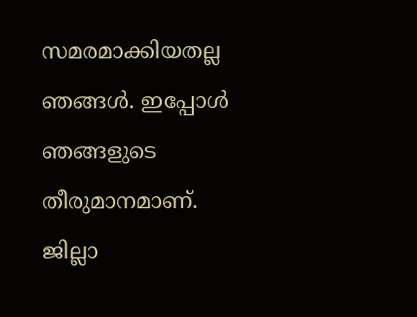സമരമാക്കിയതല്ല ഞങ്ങള്‍. ഇപ്പോള്‍ ഞങ്ങളുടെ തീരുമാനമാണ്. ജില്ലാ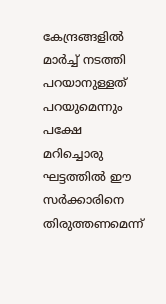കേന്ദ്രങ്ങളില്‍ മാര്‍ച്ച് നടത്തി പറയാനുള്ളത് പറയുമെന്നും പക്ഷേ മറിച്ചൊരു ഘട്ടത്തില്‍ ഈ സര്‍ക്കാരിനെ തിരുത്തണമെന്ന്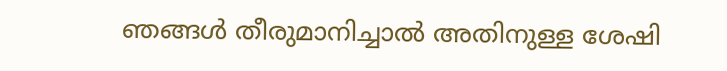ഞങ്ങള്‍ തീരുമാനിച്ചാല്‍ അതിനുള്ള ശേഷി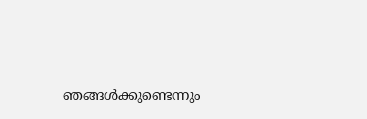ഞങ്ങള്‍ക്കുണ്ടെന്നും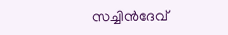സച്ചിന്‍ദേവ്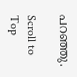പറഞ്ഞു.

Scroll to Top